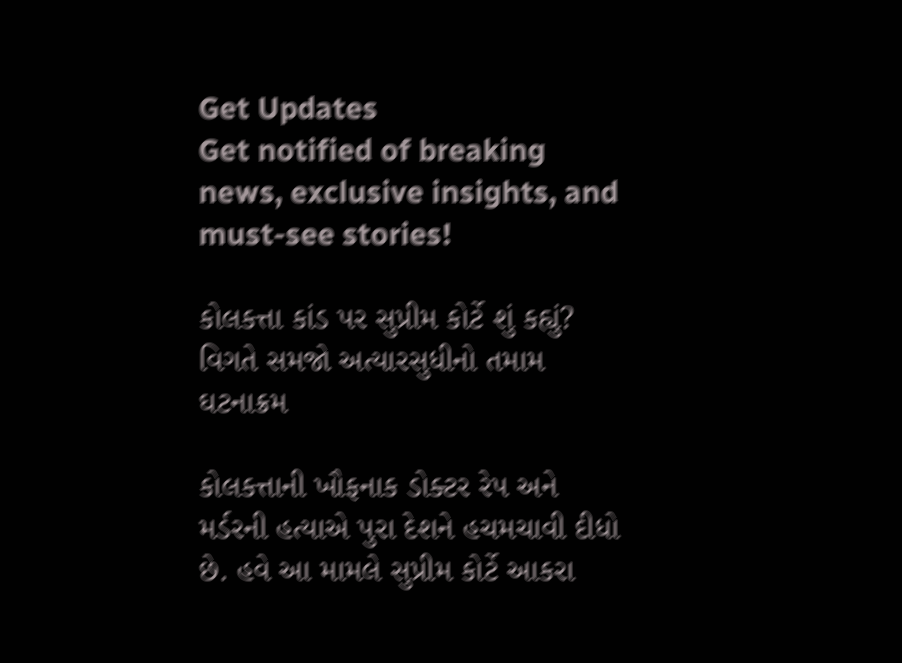Get Updates
Get notified of breaking news, exclusive insights, and must-see stories!

કોલકત્તા કાંડ પર સુપ્રીમ કોર્ટે શું કહ્યું? વિગતે સમજો અત્યારસુધીનો તમામ ઘટનાક્રમ

કોલકત્તાની ખૌફનાક ડોક્ટર રેપ અને મર્ડરની હત્યાએ પુરા દેશને હચમચાવી દીધો છે. હવે આ મામલે સુપ્રીમ કોર્ટે આકરા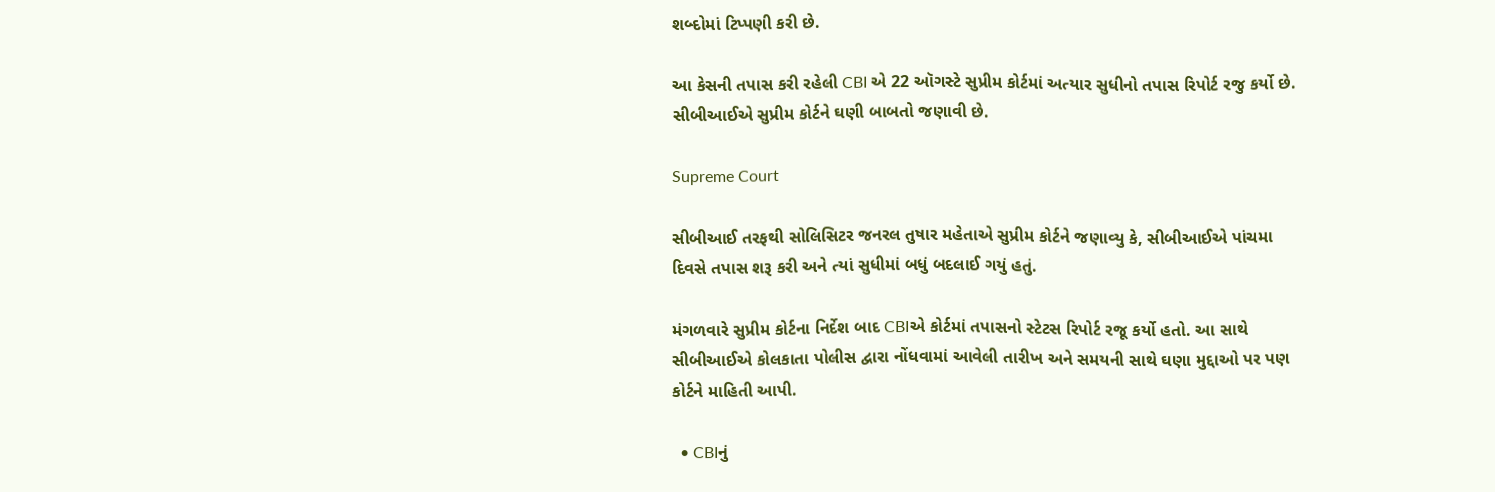શબ્દોમાં ટિપ્પણી કરી છે.

આ કેસની તપાસ કરી રહેલી CBI એ 22 ઑગસ્ટે સુપ્રીમ કોર્ટમાં અત્યાર સુધીનો તપાસ રિપોર્ટ રજુ કર્યો છે. સીબીઆઈએ સુપ્રીમ કોર્ટને ઘણી બાબતો જણાવી છે.

Supreme Court

સીબીઆઈ તરફથી સોલિસિટર જનરલ તુષાર મહેતાએ સુપ્રીમ કોર્ટને જણાવ્યુ કે, સીબીઆઈએ પાંચમા દિવસે તપાસ શરૂ કરી અને ત્યાં સુધીમાં બધું બદલાઈ ગયું હતું.

મંગળવારે સુપ્રીમ કોર્ટના નિર્દેશ બાદ CBIએ કોર્ટમાં તપાસનો સ્ટેટસ રિપોર્ટ રજૂ કર્યો હતો. આ સાથે સીબીઆઈએ કોલકાતા પોલીસ દ્વારા નોંધવામાં આવેલી તારીખ અને સમયની સાથે ઘણા મુદ્દાઓ પર પણ કોર્ટને માહિતી આપી.

  • CBIનું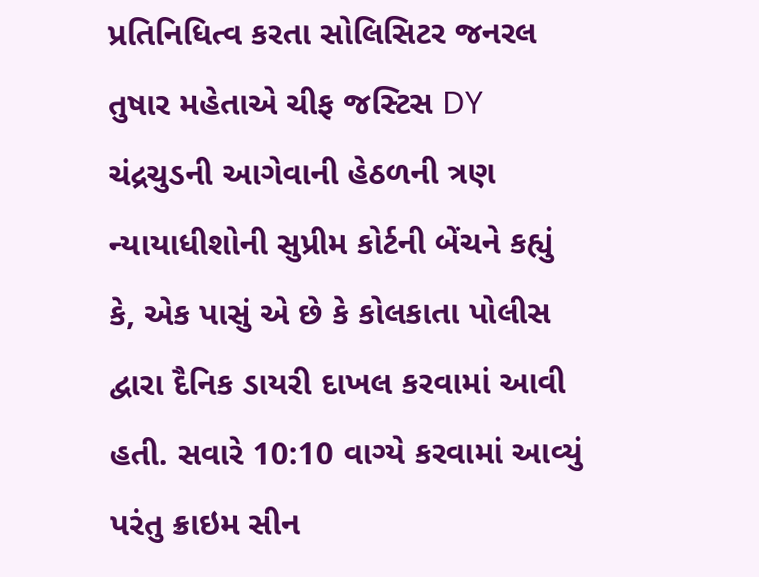પ્રતિનિધિત્વ કરતા સોલિસિટર જનરલ તુષાર મહેતાએ ચીફ જસ્ટિસ DY ચંદ્રચુડની આગેવાની હેઠળની ત્રણ ન્યાયાધીશોની સુપ્રીમ કોર્ટની બેંચને કહ્યું કે, એક પાસું એ છે કે કોલકાતા પોલીસ દ્વારા દૈનિક ડાયરી દાખલ કરવામાં આવી હતી. સવારે 10:10 વાગ્યે કરવામાં આવ્યું પરંતુ ક્રાઇમ સીન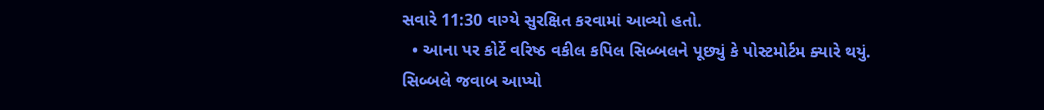સવારે 11:30 વાગ્યે સુરક્ષિત કરવામાં આવ્યો હતો.
  • આના પર કોર્ટે વરિષ્ઠ વકીલ કપિલ સિબ્બલને પૂછ્યું કે પોસ્ટમોર્ટમ ક્યારે થયું. સિબ્બલે જવાબ આપ્યો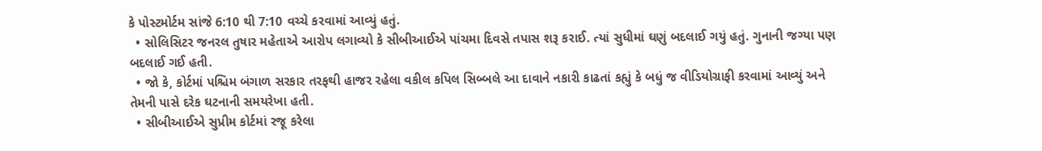કે પોસ્ટમોર્ટમ સાંજે 6:10 થી 7:10 વચ્ચે કરવામાં આવ્યું હતું.
  • સોલિસિટર જનરલ તુષાર મહેતાએ આરોપ લગાવ્યો કે સીબીઆઈએ પાંચમા દિવસે તપાસ શરૂ કરાઈ. ત્યાં સુધીમાં ઘણું બદલાઈ ગયું હતું. ગુનાની જગ્યા પણ બદલાઈ ગઈ હતી.
  • જો કે, કોર્ટમાં પશ્ચિમ બંગાળ સરકાર તરફથી હાજર રહેલા વકીલ કપિલ સિબ્બલે આ દાવાને નકારી કાઢતાં કહ્યું કે બધું જ વીડિયોગ્રાફી કરવામાં આવ્યું અને તેમની પાસે દરેક ઘટનાની સમયરેખા હતી.
  • સીબીઆઈએ સુપ્રીમ કોર્ટમાં રજૂ કરેલા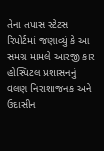તેના તપાસ સ્ટેટસ રિપોર્ટમાં જણાવ્યું કે આ સમગ્ર મામલે આરજી કાર હોસ્પિટલ પ્રશાસનનું વલણ નિરાશાજનક અને ઉદાસીન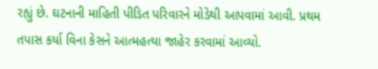રહ્યું છે. ઘટનાની માહિતી પીડિત પરિવારને મોડેથી આપવામાં આવી. પ્રથમ તપાસ કર્યા વિના કેસને આત્મહત્યા જાહેર કરવામાં આવ્યો.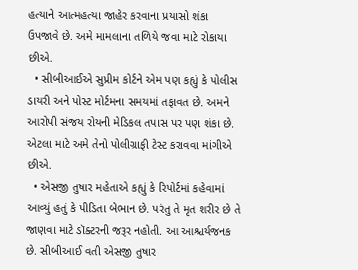હત્યાને આત્મહત્યા જાહેર કરવાના પ્રયાસો શંકા ઉપજાવે છે. અમે મામલાના તળિયે જવા માટે રોકાયા છીએ.
  • સીબીઆઈએ સુપ્રીમ કોર્ટને એમ પણ કહ્યું કે પોલીસ ડાયરી અને પોસ્ટ મોર્ટમના સમયમાં તફાવત છે. અમને આરોપી સંજય રોયની મેડિકલ તપાસ પર પણ શંકા છે. એટલા માટે અમે તેનો પોલીગ્રાફી ટેસ્ટ કરાવવા માંગીએ છીએ.
  • એસજી તુષાર મહેતાએ કહ્યું કે રિપોર્ટમાં કહેવામાં આવ્યું હતું કે પીડિતા બેભાન છે. પરંતુ તે મૃત શરીર છે તે જાણવા માટે ડૉક્ટરની જરૂર નહોતી. આ આશ્ચર્યજનક છે. સીબીઆઈ વતી એસજી તુષાર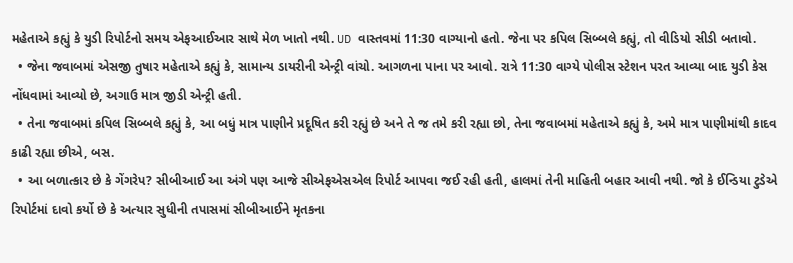મહેતાએ કહ્યું કે યુડી રિપોર્ટનો સમય એફઆઈઆર સાથે મેળ ખાતો નથી. UD વાસ્તવમાં 11:30 વાગ્યાનો હતો. જેના પર કપિલ સિબ્બલે કહ્યું, તો વીડિયો સીડી બતાવો.
  • જેના જવાબમાં એસજી તુષાર મહેતાએ કહ્યું કે, સામાન્ય ડાયરીની એન્ટ્રી વાંચો. આગળના પાના પર આવો. રાત્રે 11:30 વાગ્યે પોલીસ સ્ટેશન પરત આવ્યા બાદ યુડી કેસ નોંધવામાં આવ્યો છે, અગાઉ માત્ર જીડી એન્ટ્રી હતી.
  • તેના જવાબમાં કપિલ સિબ્બલે કહ્યું કે, આ બધું માત્ર પાણીને પ્રદૂષિત કરી રહ્યું છે અને તે જ તમે કરી રહ્યા છો, તેના જવાબમાં મહેતાએ કહ્યું કે, અમે માત્ર પાણીમાંથી કાદવ કાઢી રહ્યા છીએ, બસ.
  • આ બળાત્કાર છે કે ગેંગરેપ? સીબીઆઈ આ અંગે પણ આજે સીએફએસએલ રિપોર્ટ આપવા જઈ રહી હતી, હાલમાં તેની માહિતી બહાર આવી નથી. જો કે ઈન્ડિયા ટુડેએ રિપોર્ટમાં દાવો કર્યો છે કે અત્યાર સુધીની તપાસમાં સીબીઆઈને મૃતકના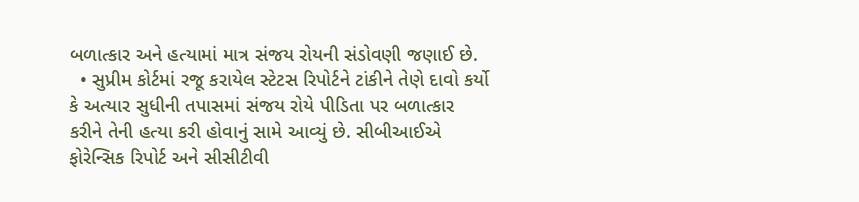બળાત્કાર અને હત્યામાં માત્ર સંજય રોયની સંડોવણી જણાઈ છે.
  • સુપ્રીમ કોર્ટમાં રજૂ કરાયેલ સ્ટેટસ રિપોર્ટને ટાંકીને તેણે દાવો કર્યો કે અત્યાર સુધીની તપાસમાં સંજય રોયે પીડિતા પર બળાત્કાર કરીને તેની હત્યા કરી હોવાનું સામે આવ્યું છે. સીબીઆઈએ ફોરેન્સિક રિપોર્ટ અને સીસીટીવી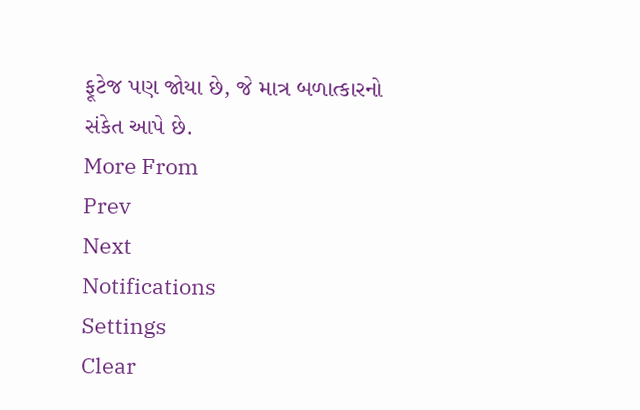ફૂટેજ પણ જોયા છે, જે માત્ર બળાત્કારનો સંકેત આપે છે.
More From
Prev
Next
Notifications
Settings
Clear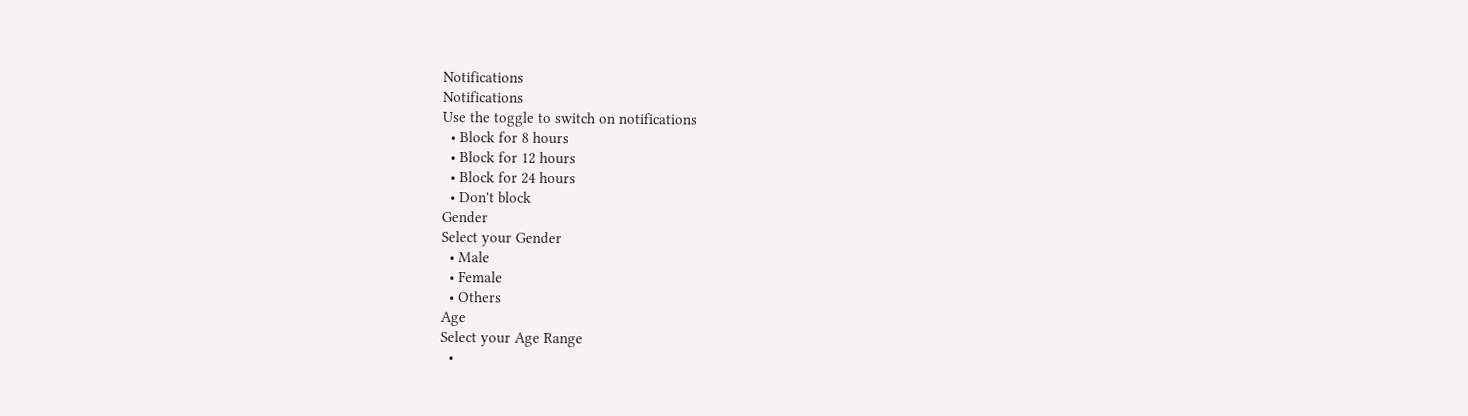Notifications
Notifications
Use the toggle to switch on notifications
  • Block for 8 hours
  • Block for 12 hours
  • Block for 24 hours
  • Don't block
Gender
Select your Gender
  • Male
  • Female
  • Others
Age
Select your Age Range
  •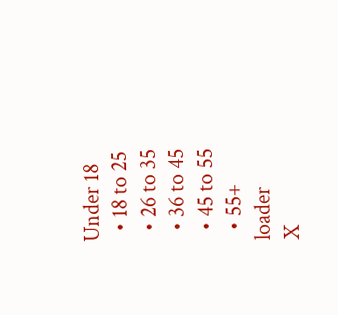Under 18
  • 18 to 25
  • 26 to 35
  • 36 to 45
  • 45 to 55
  • 55+
loader
X